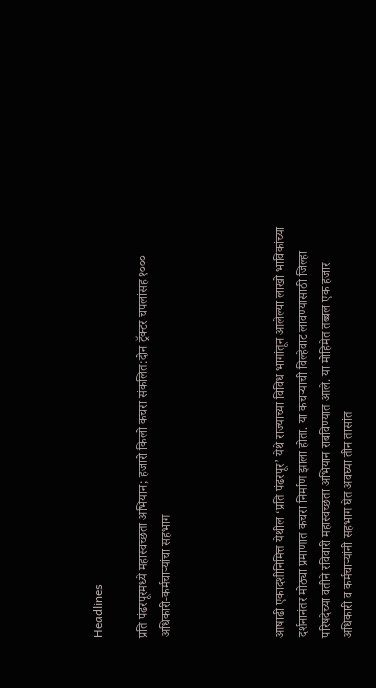Headlines

प्रति पंढरपूरमध्ये महास्वच्छता अभियान; हजारो किलो कचरा संकलित:दोन ट्रॅक्टर चपलांसह १००० अधिकारी-कर्मचाऱ्यांचा सहभाग




आषाढी एकादशीनिमित्त येथील ‘प्रति पंढरपूर’ येथे राज्याच्या विविध भागांतून आलेल्या लाखो भाविकांच्या दर्शनानंतर मोठ्या प्रमाणात कचरा निर्माण झाला होता. या कचऱ्याची विल्हेवाट लावण्यासाठी जिल्हा परिषदेच्या वतीने रविवारी महास्वच्छता अभियान राबविण्यात आले. या मोहिमेत तब्बल एक हजार अधिकारी व कर्मचाऱ्यांनी सहभाग घेत अवघ्या तीन तासांत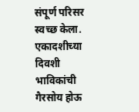संपूर्ण परिसर स्वच्छ केला. एकादशीच्या दिवशी भाविकांची गैरसोय होऊ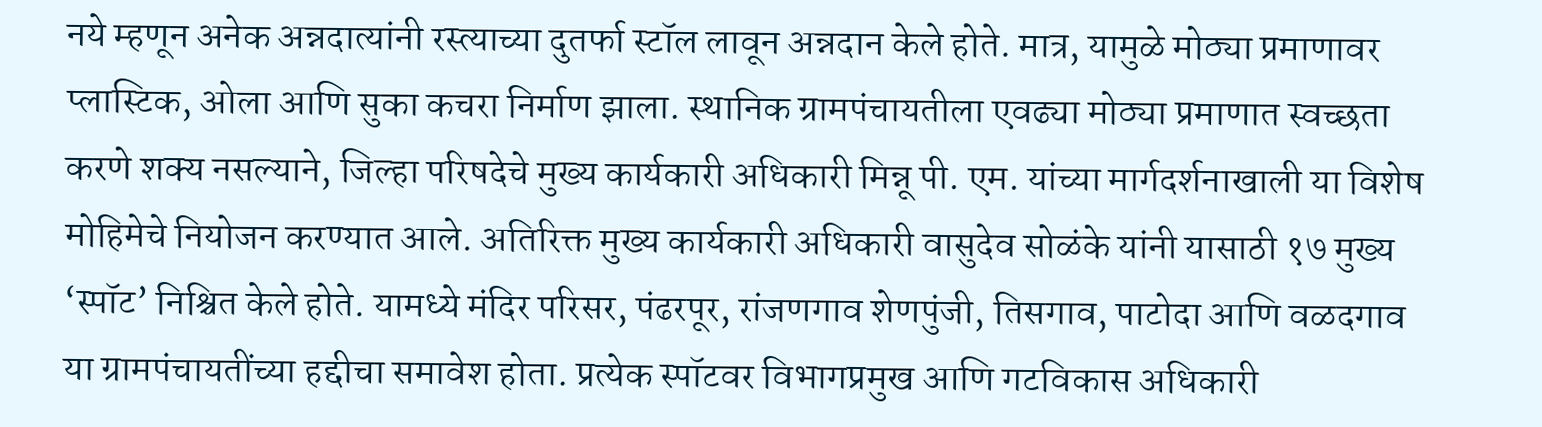नये म्हणून अनेक अन्नदात्यांनी रस्त्याच्या दुतर्फा स्टॉल लावून अन्नदान केले होते. मात्र, यामुळे मोठ्या प्रमाणावर प्लास्टिक, ओला आणि सुका कचरा निर्माण झाला. स्थानिक ग्रामपंचायतीला एवढ्या मोठ्या प्रमाणात स्वच्छता करणे शक्य नसल्याने, जिल्हा परिषदेचे मुख्य कार्यकारी अधिकारी मिन्नू पी. एम. यांच्या मार्गदर्शनाखाली या विशेष मोहिमेचे नियोजन करण्यात आले. अतिरिक्त मुख्य कार्यकारी अधिकारी वासुदेव सोळंके यांनी यासाठी १७ मुख्य ‘स्पॉट’ निश्चित केले होते. यामध्ये मंदिर परिसर, पंढरपूर, रांजणगाव शेणपुंजी, तिसगाव, पाटोदा आणि वळदगाव या ग्रामपंचायतींच्या हद्दीचा समावेश होता. प्रत्येक स्पॉटवर विभागप्रमुख आणि गटविकास अधिकारी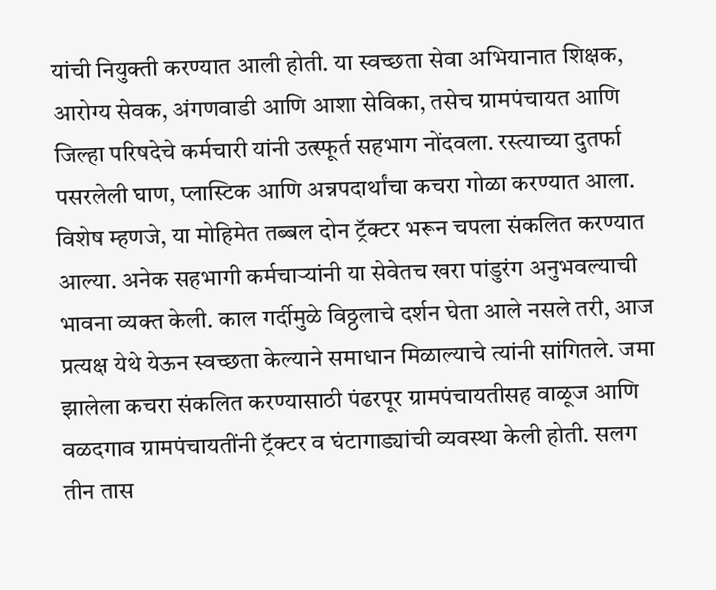यांची नियुक्ती करण्यात आली होती. या स्वच्छता सेवा अभियानात शिक्षक, आरोग्य सेवक, अंगणवाडी आणि आशा सेविका, तसेच ग्रामपंचायत आणि जिल्हा परिषदेचे कर्मचारी यांनी उत्स्फूर्त सहभाग नोंदवला. रस्त्याच्या दुतर्फा पसरलेली घाण, प्लास्टिक आणि अन्नपदार्थांचा कचरा गोळा करण्यात आला. विशेष म्हणजे, या मोहिमेत तब्बल दोन ट्रॅक्टर भरून चपला संकलित करण्यात आल्या. अनेक सहभागी कर्मचाऱ्यांनी या सेवेतच खरा पांडुरंग अनुभवल्याची भावना व्यक्त केली. काल गर्दीमुळे विठ्ठलाचे दर्शन घेता आले नसले तरी, आज प्रत्यक्ष येथे येऊन स्वच्छता केल्याने समाधान मिळाल्याचे त्यांनी सांगितले. जमा झालेला कचरा संकलित करण्यासाठी पंढरपूर ग्रामपंचायतीसह वाळूज आणि वळदगाव ग्रामपंचायतींनी ट्रॅक्टर व घंटागाड्यांची व्यवस्था केली होती. सलग तीन तास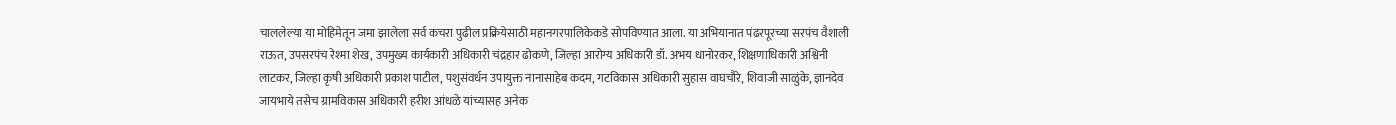चाललेल्या या मोहिमेतून जमा झालेला सर्व कचरा पुढील प्रक्रियेसाठी महानगरपालिकेकडे सोपविण्यात आला. या अभियानात पंढरपूरच्या सरपंच वैशाली राऊत, उपसरपंच रेश्मा शेख, उपमुख्य कार्यकारी अधिकारी चंद्रहार ढोकणे, जिल्हा आरोग्य अधिकारी डॉ. अभय धानोरकर, शिक्षणाधिकारी अश्विनी लाटकर, जिल्हा कृषी अधिकारी प्रकाश पाटील, पशुसंवर्धन उपायुक्त नानासाहेब कदम, गटविकास अधिकारी सुहास वाघचौरे, शिवाजी साळुंके, ज्ञानदेव जायभाये तसेच ग्रामविकास अधिकारी हरीश आंधळे यांच्यासह अनेक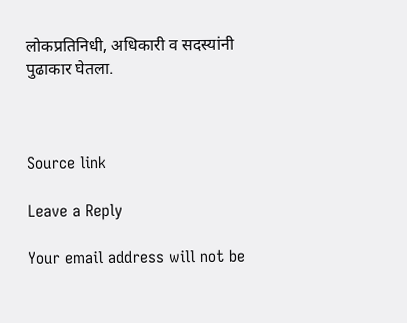लोकप्रतिनिधी, अधिकारी व सदस्यांनी पुढाकार घेतला.



Source link

Leave a Reply

Your email address will not be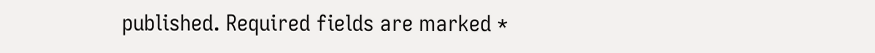published. Required fields are marked *